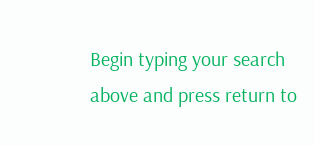Begin typing your search above and press return to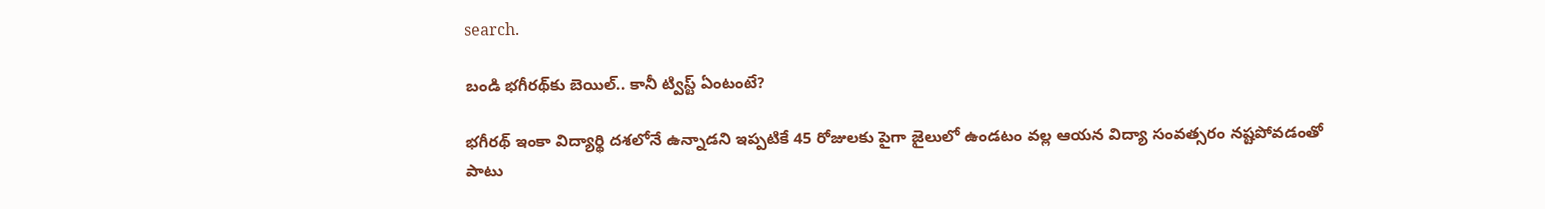search.

బండి భగీరథ్‌కు బెయిల్.. కానీ ట్విస్ట్ ఏంటంటే?

భగీరథ్ ఇంకా విద్యార్థి దశలోనే ఉన్నాడని ఇప్పటికే 45 రోజులకు పైగా జైలులో ఉండటం వల్ల ఆయన విద్యా సంవత్సరం నష్టపోవడంతో పాటు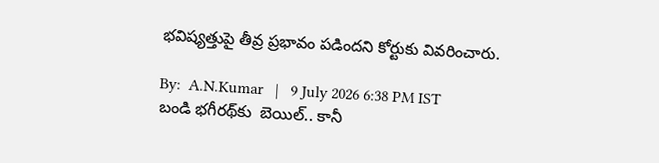భవిష్యత్తుపై తీవ్ర ప్రభావం పడిందని కోర్టుకు వివరించారు.

By:  A.N.Kumar   |   9 July 2026 6:38 PM IST
బండి భగీరథ్‌కు  బెయిల్.. కానీ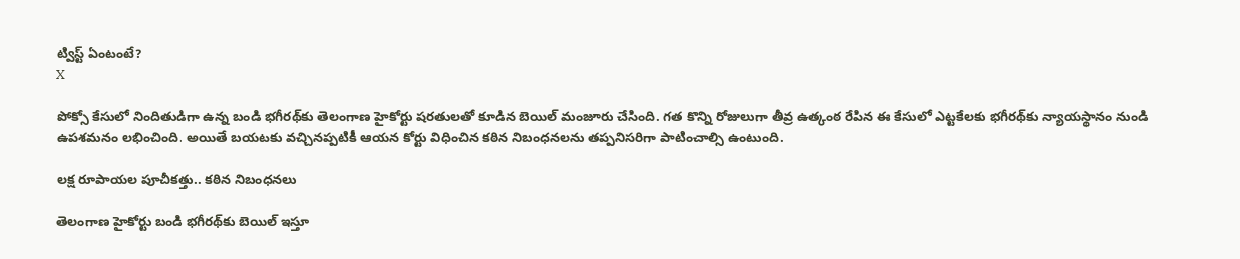ట్విస్ట్ ఏంటంటే?
X

పోక్సో కేసులో నిందితుడిగా ఉన్న బండి భగీరథ్‌కు తెలంగాణ హైకోర్టు షరతులతో కూడిన బెయిల్ మంజూరు చేసింది. గత కొన్ని రోజులుగా తీవ్ర ఉత్కంఠ రేపిన ఈ కేసులో ఎట్టకేలకు భగీరథ్‌కు న్యాయస్థానం నుండి ఉపశమనం లభించింది. అయితే బయటకు వచ్చినప్పటికీ ఆయన కోర్టు విధించిన కఠిన నిబంధనలను తప్పనిసరిగా పాటించాల్సి ఉంటుంది.

లక్ష రూపాయల పూచీకత్తు.. కఠిన నిబంధనలు

తెలంగాణ హైకోర్టు బండి భగీరథ్‌కు బెయిల్ ఇస్తూ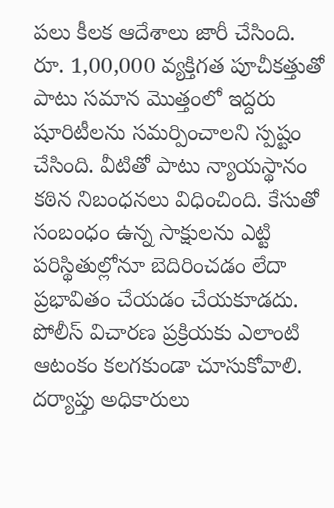పలు కీలక ఆదేశాలు జారీ చేసింది. రూ. 1,00,000 వ్యక్తిగత పూచీకత్తుతో పాటు సమాన మొత్తంలో ఇద్దరు షూరిటీలను సమర్పించాలని స్పష్టం చేసింది. వీటితో పాటు న్యాయస్థానం కఠిన నిబంధనలు విధించింది. కేసుతో సంబంధం ఉన్న సాక్షులను ఎట్టి పరిస్థితుల్లోనూ బెదిరించడం లేదా ప్రభావితం చేయడం చేయకూడదు. పోలీస్ విచారణ ప్రక్రియకు ఎలాంటి ఆటంకం కలగకుండా చూసుకోవాలి. దర్యాప్తు అధికారులు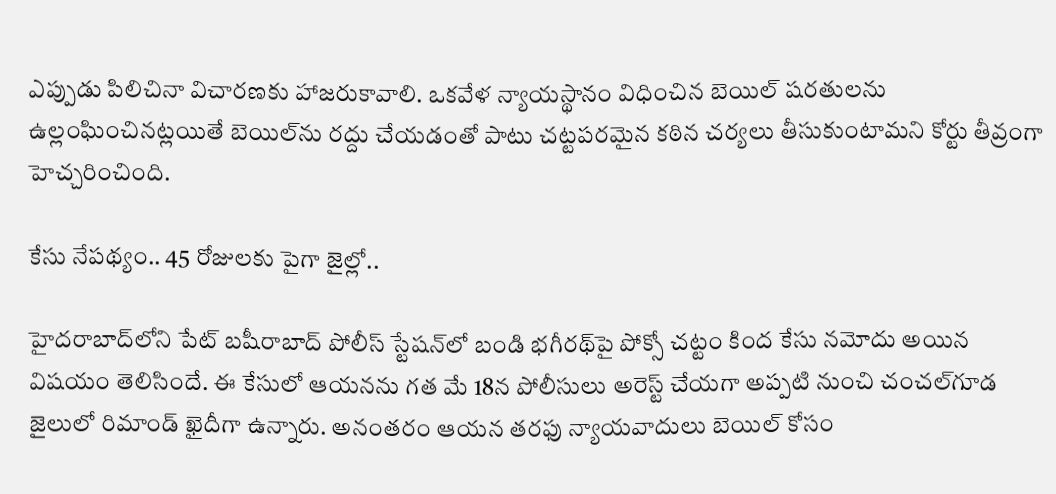ఎప్పుడు పిలిచినా విచారణకు హాజరుకావాలి. ఒకవేళ న్యాయస్థానం విధించిన బెయిల్ షరతులను ఉల్లంఘించినట్లయితే బెయిల్‌ను రద్దు చేయడంతో పాటు చట్టపరమైన కఠిన చర్యలు తీసుకుంటామని కోర్టు తీవ్రంగా హెచ్చరించింది.

కేసు నేపథ్యం.. 45 రోజులకు పైగా జైల్లో..

హైదరాబాద్‌లోని పేట్ బషీరాబాద్ పోలీస్ స్టేషన్‌లో బండి భగీరథ్‌పై పోక్సో చట్టం కింద కేసు నమోదు అయిన విషయం తెలిసిందే. ఈ కేసులో ఆయనను గత మే 18న పోలీసులు అరెస్ట్ చేయగా అప్పటి నుంచి చంచల్‌గూడ జైలులో రిమాండ్ ఖైదీగా ఉన్నారు. అనంతరం ఆయన తరఫు న్యాయవాదులు బెయిల్ కోసం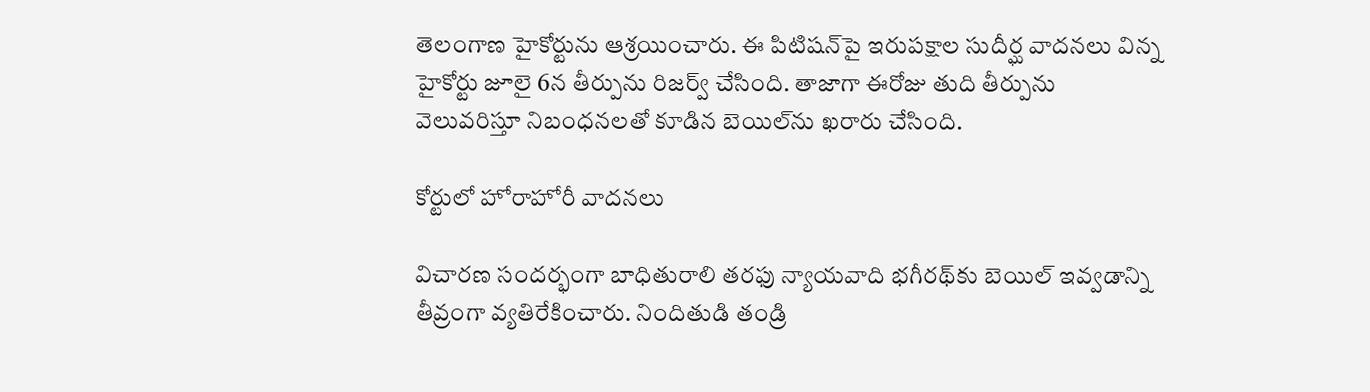తెలంగాణ హైకోర్టును ఆశ్రయించారు. ఈ పిటిషన్‌పై ఇరుపక్షాల సుదీర్ఘ వాదనలు విన్న హైకోర్టు జూలై 6న తీర్పును రిజర్వ్ చేసింది. తాజాగా ఈరోజు తుది తీర్పును వెలువరిస్తూ నిబంధనలతో కూడిన బెయిల్‌ను ఖరారు చేసింది.

కోర్టులో హోరాహోరీ వాదనలు

విచారణ సందర్భంగా బాధితురాలి తరఫు న్యాయవాది భగీరథ్‌కు బెయిల్ ఇవ్వడాన్ని తీవ్రంగా వ్యతిరేకించారు. నిందితుడి తండ్రి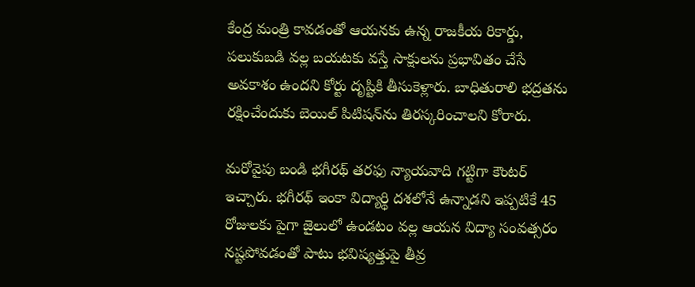కేంద్ర మంత్రి కావడంతో ఆయనకు ఉన్న రాజకీయ రికార్డు, పలుకుబడి వల్ల బయటకు వస్తే సాక్షులను ప్రభావితం చేసే అవకాశం ఉందని కోర్టు దృష్టికి తీసుకెళ్లారు. బాధితురాలి భద్రతను రక్షించేందుకు బెయిల్ పిటిషన్‌ను తిరస్కరించాలని కోరారు.

మరోవైపు బండి భగీరథ్ తరఫు న్యాయవాది గట్టిగా కౌంటర్ ఇచ్చారు. భగీరథ్ ఇంకా విద్యార్థి దశలోనే ఉన్నాడని ఇప్పటికే 45 రోజులకు పైగా జైలులో ఉండటం వల్ల ఆయన విద్యా సంవత్సరం నష్టపోవడంతో పాటు భవిష్యత్తుపై తీవ్ర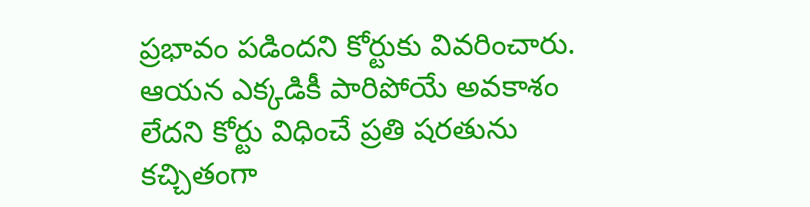ప్రభావం పడిందని కోర్టుకు వివరించారు. ఆయన ఎక్కడికీ పారిపోయే అవకాశం లేదని కోర్టు విధించే ప్రతి షరతును కచ్చితంగా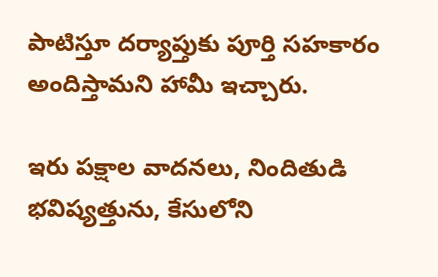పాటిస్తూ దర్యాప్తుకు పూర్తి సహకారం అందిస్తామని హామీ ఇచ్చారు.

ఇరు పక్షాల వాదనలు, నిందితుడి భవిష్యత్తును, కేసులోని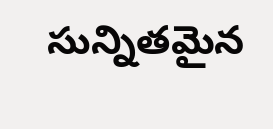సున్నితమైన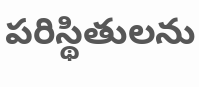పరిస్థితులను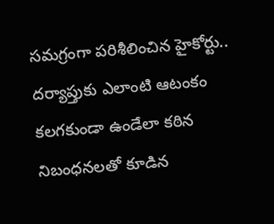సమగ్రంగా పరిశీలించిన హైకోర్టు.. దర్యాప్తుకు ఎలాంటి ఆటంకం కలగకుండా ఉండేలా కఠిన నిబంధనలతో కూడిన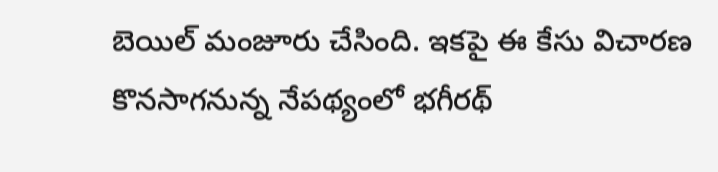బెయిల్ మంజూరు చేసింది. ఇకపై ఈ కేసు విచారణ కొనసాగనున్న నేపథ్యంలో భగీరథ్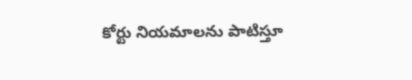కోర్టు నియమాలను పాటిస్తూ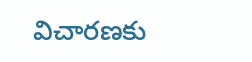విచారణకు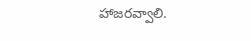హాజరవ్వాలి.